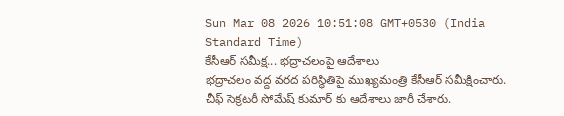Sun Mar 08 2026 10:51:08 GMT+0530 (India Standard Time)
కేసీఆర్ సమీక్ష... భద్రాచలంపై ఆదేశాలు
భద్రాచలం వద్ద వరద పరిస్థితిపై ముఖ్యమంత్రి కేసీఆర్ సమీక్షించారు. చీఫ్ సెక్రటరీ సోమేష్ కుమార్ కు ఆదేశాలు జారీ చేశారు.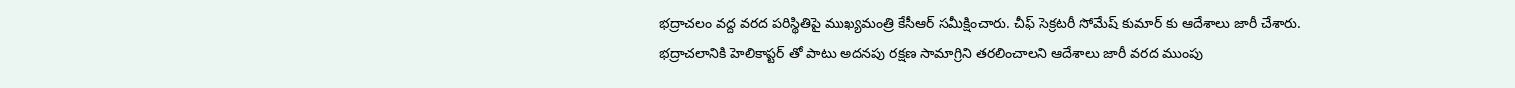భద్రాచలం వద్ద వరద పరిస్థితిపై ముఖ్యమంత్రి కేసీఆర్ సమీక్షించారు. చీఫ్ సెక్రటరీ సోమేష్ కుమార్ కు ఆదేశాలు జారీ చేశారు. భద్రాచలానికి హెలికాప్టర్ తో పాటు అదనపు రక్షణ సామాగ్రిని తరలించాలని ఆదేశాలు జారీ వరద ముంపు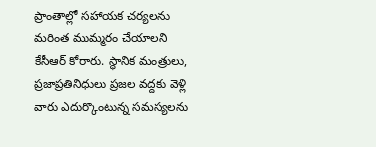ప్రాంతాల్లో సహాయక చర్యలను మరింత ముమ్మరం చేయాలని కేసీఆర్ కోరారు. స్థానిక మంత్రులు, ప్రజాప్రతినిధులు ప్రజల వద్దకు వెళ్లి వారు ఎదుర్కొంటున్న సమస్యలను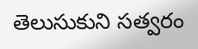తెలుసుకుని సత్వరం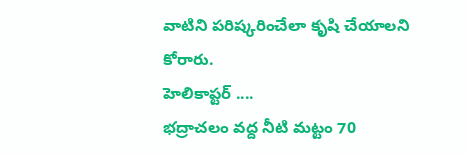వాటిని పరిష్కరించేలా కృషి చేయాలని కోరారు.
హెలికాప్టర్ ....
భద్రాచలం వద్ద నీటి మట్టం 70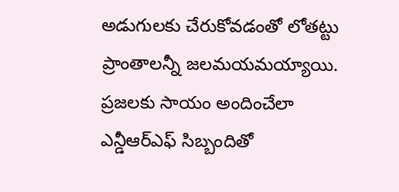అడుగులకు చేరుకోవడంతో లోతట్టు ప్రాంతాలన్నీ జలమయమయ్యాయి. ప్రజలకు సాయం అందించేలా ఎన్డీఆర్ఎఫ్ సిబ్బందితో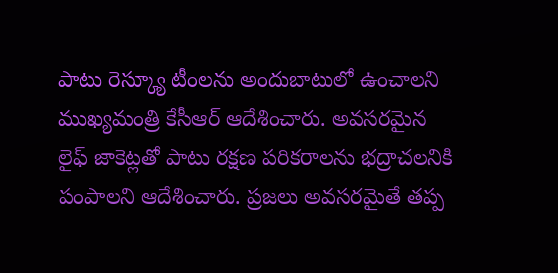పాటు రెస్క్యూ టీంలను అందుబాటులో ఉంచాలని ముఖ్యమంత్రి కేసీఆర్ ఆదేశించారు. అవసరమైన లైఫ్ జాకెట్లతో పాటు రక్షణ పరికరాలను భద్రాచలనికి పంపాలని ఆదేశించారు. ప్రజలు అవసరమైతే తప్ప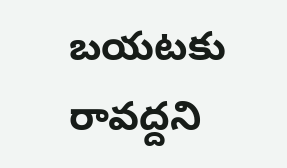బయటకు రావద్దని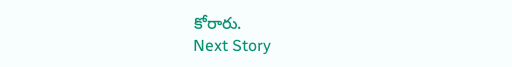కోరారు.
Next Story